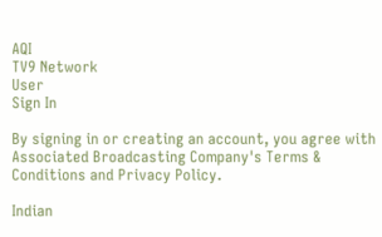AQI
TV9 Network
User
Sign In

By signing in or creating an account, you agree with Associated Broadcasting Company's Terms & Conditions and Privacy Policy.

Indian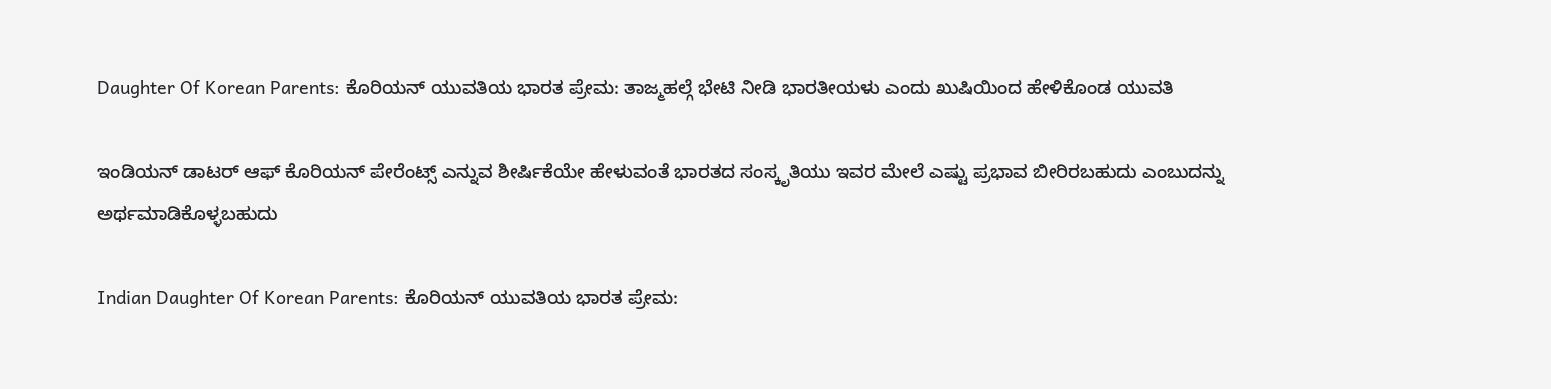Daughter Of Korean Parents: ಕೊರಿಯನ್ ಯುವತಿಯ ಭಾರತ ಪ್ರೇಮ: ತಾಜ್ಮಹಲ್ಗೆ ಭೇಟಿ ನೀಡಿ ಭಾರತೀಯಳು ಎಂದು ಖುಷಿಯಿಂದ ಹೇಳಿಕೊಂಡ ಯುವತಿ

ಇಂಡಿಯನ್ ಡಾಟರ್ ಆಫ್ ಕೊರಿಯನ್ ಪೇರೆಂಟ್ಸ್ ಎನ್ನುವ ಶೀರ್ಷಿಕೆಯೇ ಹೇಳುವಂತೆ ಭಾರತದ ಸಂಸ್ಕೃತಿಯು ಇವರ ಮೇಲೆ ಎಷ್ಟು ಪ್ರಭಾವ ಬೀರಿರಬಹುದು ಎಂಬುದನ್ನು ಅರ್ಥಮಾಡಿಕೊಳ್ಳಬಹುದು

Indian Daughter Of Korean Parents: ಕೊರಿಯನ್ ಯುವತಿಯ ಭಾರತ ಪ್ರೇಮ: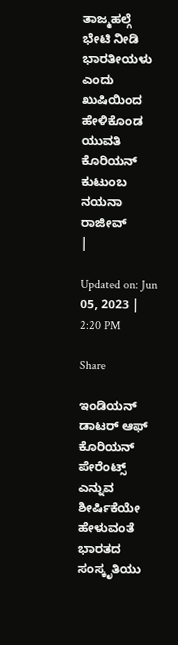ತಾಜ್ಮಹಲ್ಗೆ ಭೇಟಿ ನೀಡಿ ಭಾರತೀಯಳು ಎಂದು ಖುಷಿಯಿಂದ ಹೇಳಿಕೊಂಡ ಯುವತಿ
ಕೊರಿಯನ್ ಕುಟುಂಬ
ನಯನಾ ರಾಜೀವ್
|

Updated on: Jun 05, 2023 | 2:20 PM

Share

ಇಂಡಿಯನ್ ಡಾಟರ್ ಆಫ್ ಕೊರಿಯನ್ ಪೇರೆಂಟ್ಸ್ ಎನ್ನುವ ಶೀರ್ಷಿಕೆಯೇ ಹೇಳುವಂತೆ ಭಾರತದ ಸಂಸ್ಕೃತಿಯು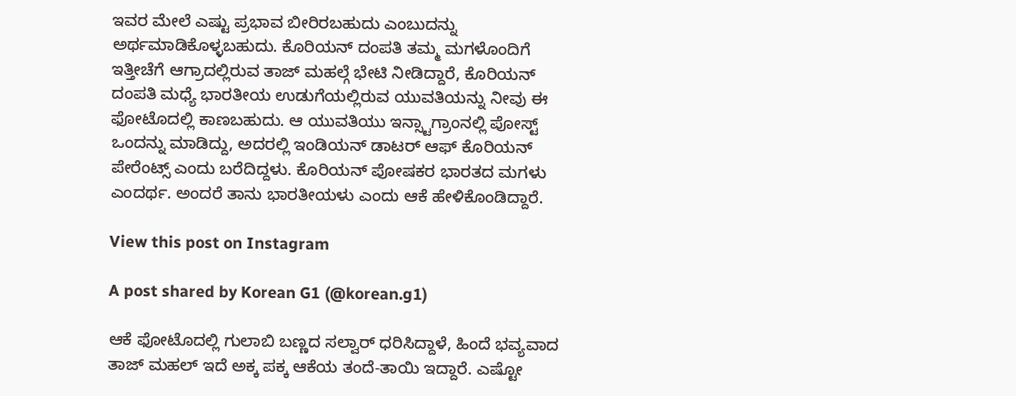ಇವರ ಮೇಲೆ ಎಷ್ಟು ಪ್ರಭಾವ ಬೀರಿರಬಹುದು ಎಂಬುದನ್ನು ಅರ್ಥಮಾಡಿಕೊಳ್ಳಬಹುದು. ಕೊರಿಯನ್ ದಂಪತಿ ತಮ್ಮ ಮಗಳೊಂದಿಗೆ ಇತ್ತೀಚೆಗೆ ಆಗ್ರಾದಲ್ಲಿರುವ ತಾಜ್ ಮಹಲ್ಗೆ ಭೇಟಿ ನೀಡಿದ್ದಾರೆ, ಕೊರಿಯನ್ ದಂಪತಿ ಮಧ್ಯೆ ಭಾರತೀಯ ಉಡುಗೆಯಲ್ಲಿರುವ ಯುವತಿಯನ್ನು ನೀವು ಈ ಫೋಟೊದಲ್ಲಿ ಕಾಣಬಹುದು. ಆ ಯುವತಿಯು ಇನ್ಸ್ಟಾಗ್ರಾಂನಲ್ಲಿ ಪೋಸ್ಟ್ ಒಂದನ್ನು ಮಾಡಿದ್ದು, ಅದರಲ್ಲಿ ಇಂಡಿಯನ್ ಡಾಟರ್ ಆಫ್ ಕೊರಿಯನ್ ಪೇರೆಂಟ್ಸ್ ಎಂದು ಬರೆದಿದ್ದಳು. ಕೊರಿಯನ್ ಪೋಷಕರ ಭಾರತದ ಮಗಳು ಎಂದರ್ಥ. ಅಂದರೆ ತಾನು ಭಾರತೀಯಳು ಎಂದು ಆಕೆ ಹೇಳಿಕೊಂಡಿದ್ದಾರೆ.

View this post on Instagram

A post shared by Korean G1 (@korean.g1)

ಆಕೆ ಫೋಟೊದಲ್ಲಿ ಗುಲಾಬಿ ಬಣ್ಣದ ಸಲ್ವಾರ್ ಧರಿಸಿದ್ದಾಳೆ, ಹಿಂದೆ ಭವ್ಯವಾದ ತಾಜ್ ಮಹಲ್ ಇದೆ ಅಕ್ಕ ಪಕ್ಕ ಆಕೆಯ ತಂದೆ-ತಾಯಿ ಇದ್ದಾರೆ. ಎಷ್ಟೋ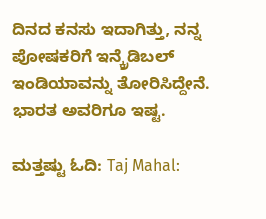ದಿನದ ಕನಸು ಇದಾಗಿತ್ತು, ನನ್ನ ಪೋಷಕರಿಗೆ ಇನ್ಕ್ರೆಡಿಬಲ್ ಇಂಡಿಯಾವನ್ನು ತೋರಿಸಿದ್ದೇನೆ. ಭಾರತ ಅವರಿಗೂ ಇಷ್ಟ.

ಮತ್ತಷ್ಟು ಓದಿ: Taj Mahal: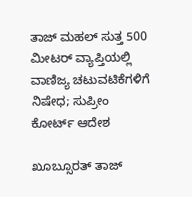ತಾಜ್ ಮಹಲ್ ಸುತ್ತ 500 ಮೀಟರ್ ವ್ಯಾಪ್ತಿಯಲ್ಲಿ ವಾಣಿಜ್ಯ ಚಟುವಟಿಕೆಗಳಿಗೆ ನಿಷೇಧ; ಸುಪ್ರೀಂ ಕೋರ್ಟ್ ಆದೇಶ

ಖೂಬ್ಸೂರತ್ ತಾಜ್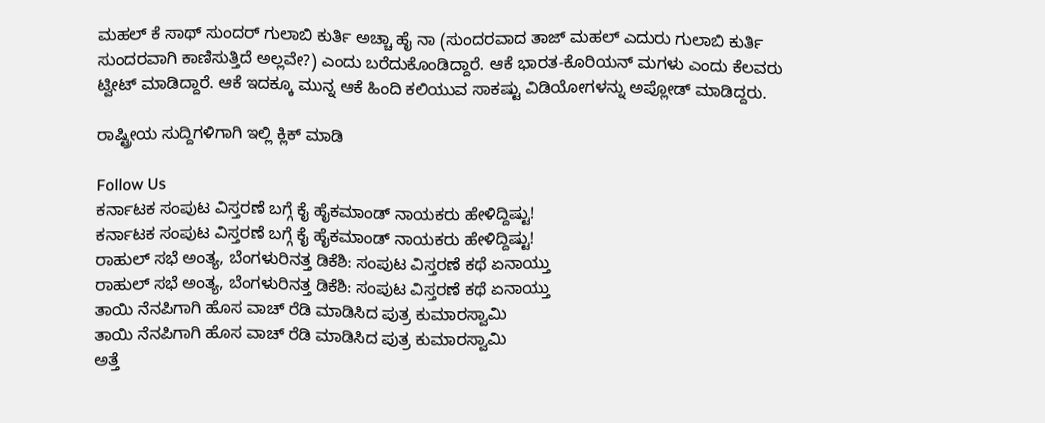ಮಹಲ್ ಕೆ ಸಾಥ್ ಸುಂದರ್ ಗುಲಾಬಿ ಕುರ್ತಿ ಅಚ್ಚಾ ಹೈ ನಾ (ಸುಂದರವಾದ ತಾಜ್ ಮಹಲ್ ಎದುರು ಗುಲಾಬಿ ಕುರ್ತಿ ಸುಂದರವಾಗಿ ಕಾಣಿಸುತ್ತಿದೆ ಅಲ್ಲವೇ?) ಎಂದು ಬರೆದುಕೊಂಡಿದ್ದಾರೆ. ಆಕೆ ಭಾರತ-ಕೊರಿಯನ್ ಮಗಳು ಎಂದು ಕೆಲವರು ಟ್ವೀಟ್ ಮಾಡಿದ್ದಾರೆ. ಆಕೆ ಇದಕ್ಕೂ ಮುನ್ನ ಆಕೆ ಹಿಂದಿ ಕಲಿಯುವ ಸಾಕಷ್ಟು ವಿಡಿಯೋಗಳನ್ನು ಅಪ್ಲೋಡ್ ಮಾಡಿದ್ದರು.

ರಾಷ್ಟ್ರೀಯ ಸುದ್ದಿಗಳಿಗಾಗಿ ಇಲ್ಲಿ ಕ್ಲಿಕ್ ಮಾಡಿ

Follow Us
ಕರ್ನಾಟಕ ಸಂಪುಟ ವಿಸ್ತರಣೆ ಬಗ್ಗೆ ಕೈ ಹೈಕಮಾಂಡ್ ನಾಯಕರು ಹೇಳಿದ್ದಿಷ್ಟು!
ಕರ್ನಾಟಕ ಸಂಪುಟ ವಿಸ್ತರಣೆ ಬಗ್ಗೆ ಕೈ ಹೈಕಮಾಂಡ್ ನಾಯಕರು ಹೇಳಿದ್ದಿಷ್ಟು!
ರಾಹುಲ್ ಸಭೆ ಅಂತ್ಯ, ಬೆಂಗಳುರಿನತ್ತ ಡಿಕೆಶಿ: ಸಂಪುಟ ವಿಸ್ತರಣೆ ಕಥೆ ಏನಾಯ್ತು
ರಾಹುಲ್ ಸಭೆ ಅಂತ್ಯ, ಬೆಂಗಳುರಿನತ್ತ ಡಿಕೆಶಿ: ಸಂಪುಟ ವಿಸ್ತರಣೆ ಕಥೆ ಏನಾಯ್ತು
ತಾಯಿ ನೆನಪಿಗಾಗಿ ಹೊಸ ವಾಚ್ ರೆಡಿ ಮಾಡಿಸಿದ ಪುತ್ರ ಕುಮಾರಸ್ವಾಮಿ
ತಾಯಿ ನೆನಪಿಗಾಗಿ ಹೊಸ ವಾಚ್ ರೆಡಿ ಮಾಡಿಸಿದ ಪುತ್ರ ಕುಮಾರಸ್ವಾಮಿ
ಅತ್ತೆ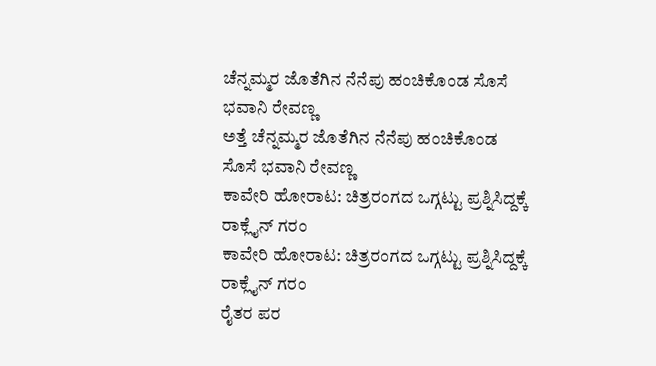ಚೆನ್ನಮ್ಮರ ಜೊತೆಗಿನ ನೆನೆಪು ಹಂಚಿಕೊಂಡ ಸೊಸೆ ಭವಾನಿ ರೇವಣ್ಣ
ಅತ್ತೆ ಚೆನ್ನಮ್ಮರ ಜೊತೆಗಿನ ನೆನೆಪು ಹಂಚಿಕೊಂಡ ಸೊಸೆ ಭವಾನಿ ರೇವಣ್ಣ
ಕಾವೇರಿ ಹೋರಾಟ: ಚಿತ್ರರಂಗದ ಒಗ್ಗಟ್ಟು ಪ್ರಶ್ನಿಸಿದ್ದಕ್ಕೆ ರಾಕ್ಲೈನ್ ಗರಂ
ಕಾವೇರಿ ಹೋರಾಟ: ಚಿತ್ರರಂಗದ ಒಗ್ಗಟ್ಟು ಪ್ರಶ್ನಿಸಿದ್ದಕ್ಕೆ ರಾಕ್ಲೈನ್ ಗರಂ
ರೈತರ ಪರ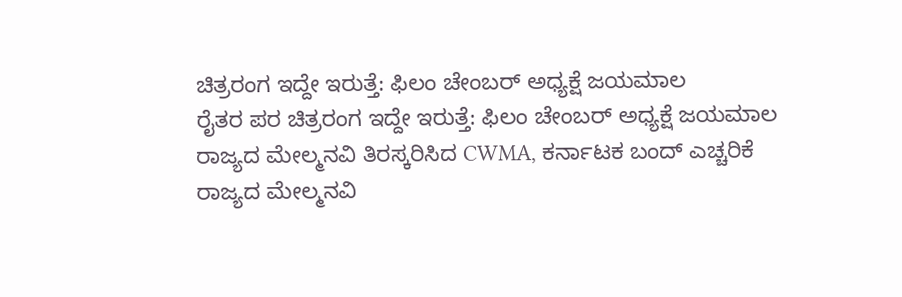ಚಿತ್ರರಂಗ ಇದ್ದೇ ಇರುತ್ತೆ: ಫಿಲಂ ಚೇಂಬರ್ ಅಧ್ಯಕ್ಷೆ ಜಯಮಾಲ
ರೈತರ ಪರ ಚಿತ್ರರಂಗ ಇದ್ದೇ ಇರುತ್ತೆ: ಫಿಲಂ ಚೇಂಬರ್ ಅಧ್ಯಕ್ಷೆ ಜಯಮಾಲ
ರಾಜ್ಯದ ಮೇಲ್ಮನವಿ ತಿರಸ್ಕರಿಸಿದ CWMA, ಕರ್ನಾಟಕ ಬಂದ್ ಎಚ್ಚರಿಕೆ
ರಾಜ್ಯದ ಮೇಲ್ಮನವಿ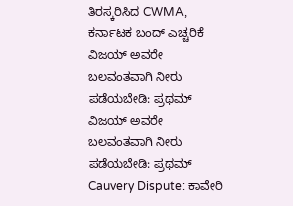ತಿರಸ್ಕರಿಸಿದ CWMA, ಕರ್ನಾಟಕ ಬಂದ್ ಎಚ್ಚರಿಕೆ
ವಿಜಯ್ ಅವರೇ ಬಲವಂತವಾಗಿ ನೀರು ಪಡೆಯಬೇಡಿ: ಪ್ರಥಮ್
ವಿಜಯ್ ಅವರೇ ಬಲವಂತವಾಗಿ ನೀರು ಪಡೆಯಬೇಡಿ: ಪ್ರಥಮ್
Cauvery Dispute: ಕಾವೇರಿ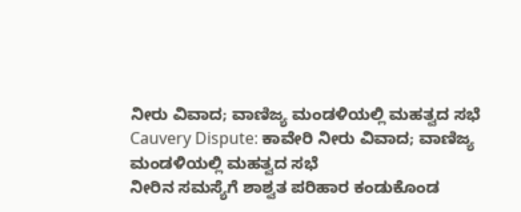ನೀರು ವಿವಾದ; ವಾಣಿಜ್ಯ ಮಂಡಳಿಯಲ್ಲಿ ಮಹತ್ವದ ಸಭೆ
Cauvery Dispute: ಕಾವೇರಿ ನೀರು ವಿವಾದ; ವಾಣಿಜ್ಯ ಮಂಡಳಿಯಲ್ಲಿ ಮಹತ್ವದ ಸಭೆ
ನೀರಿನ ಸಮಸ್ಯೆಗೆ ಶಾಶ್ವತ ಪರಿಹಾರ ಕಂಡುಕೊಂಡ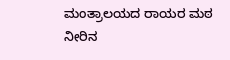ಮಂತ್ರಾಲಯದ ರಾಯರ ಮಠ
ನೀರಿನ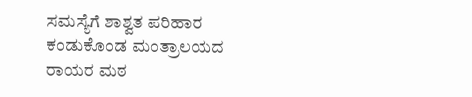ಸಮಸ್ಯೆಗೆ ಶಾಶ್ವತ ಪರಿಹಾರ ಕಂಡುಕೊಂಡ ಮಂತ್ರಾಲಯದ ರಾಯರ ಮಠ